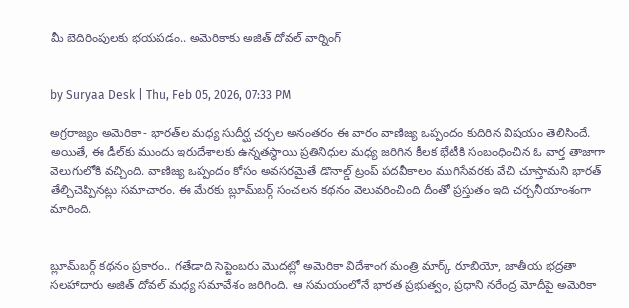మీ బెదిరింపులకు భయపడం.. అమెరికాకు అజిత్ దోవల్ వార్నింగ్


by Suryaa Desk | Thu, Feb 05, 2026, 07:33 PM

అగ్రరాజ్యం అమెరికా- భారత్‌ల మధ్య సుదీర్ఘ చర్చల అనంతరం ఈ వారం వాణిజ్య ఒప్పందం కుదిరిన విషయం తెలిసిందే. అయితే, ఈ డీల్‌కు ముందు ఇరుదేశాలకు ఉన్నతస్థాయి ప్రతినిధుల మధ్య జరిగిన కీలక భేటీకి సంబంధించిన ఓ వార్త తాజాగా వెలుగులోకి వచ్చింది. వాణిజ్య ఒప్పందం కోసం అవసరమైతే డొనాల్డ్ ట్రంప్‌ పదవీకాలం ముగిసేవరకు వేచి చూస్తామని భారత్‌ తేల్చిచెప్పినట్లు సమాచారం. ఈ మేరకు బ్లూమ్‌బర్గ్‌ సంచలన కథనం వెలువరించింది దీంతో ప్రస్తుతం ఇది చర్చనీయాంశంగా మారింది.


బ్లూమ్‌బర్గ్ కథనం ప్రకారం.. గతేడాది సెప్టెంబరు మొదట్లో అమెరికా విదేశాంగ మంత్రి మార్క్ రూబియో, జాతీయ భద్రతా సలహాదారు అజిత్‌ దోవల్ మధ్య సమావేశం జరిగింది. ఆ సమయంలోనే భారత ప్రభుత్వం, ప్రధాని నరేంద్ర మోదీపై అమెరికా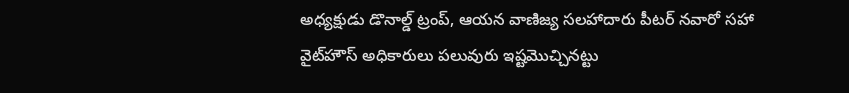అధ్యక్షుడు డొనాల్డ్ ట్రంప్‌, ఆయన వాణిజ్య సలహాదారు పీటర్‌ నవారో సహా వైట్‌హౌస్ అధికారులు పలువురు ఇష్టమొచ్చినట్టు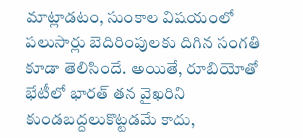మాట్లాడటం, సుంకాల విషయంలో పలుసార్లు బెదిరింపులకు దిగిన సంగతి కూడా తెలిసిందే. అయితే, రూబియోతో భేటీలో భారత్‌ తన వైఖరిని కుండబద్దలుకొట్టడమే కాదు,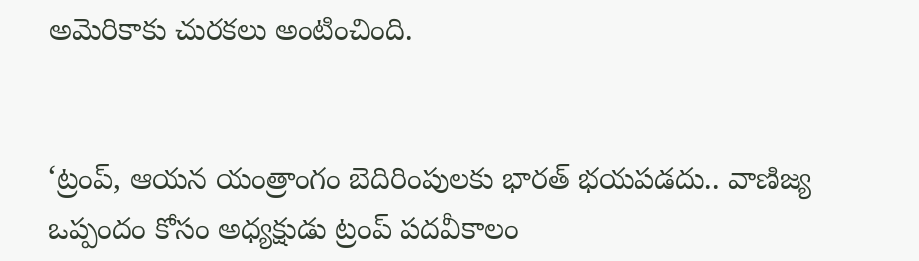అమెరికాకు చురకలు అంటించింది.


‘ట్రంప్‌, ఆయన యంత్రాంగం బెదిరింపులకు భారత్ భయపడదు.. వాణిజ్య ఒప్పందం కోసం అధ్యక్షుడు ట్రంప్‌ పదవీకాలం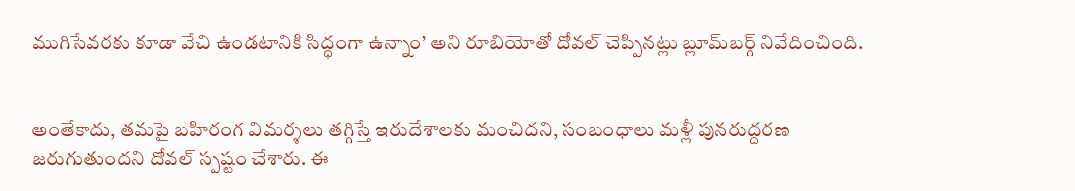ముగిసేవరకు కూడా వేచి ఉండటానికి సిద్ధంగా ఉన్నాం’ అని రూబియోతో దోవల్ చెప్పినట్లు బ్లూమ్‌బర్గ్‌ నివేదించింది.


అంతేకాదు, తమపై బహిరంగ విమర్శలు తగ్గిస్తే ఇరుదేశాలకు మంచిదని, సంబంధాలు మళ్లీ పునరుద్దరణ జరుగుతుందని దోవల్ స్పష్టం చేశారు. ఈ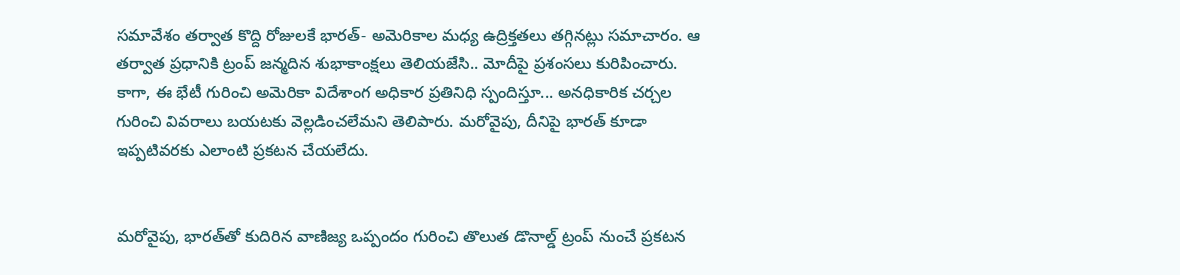సమావేశం తర్వాత కొద్ది రోజులకే భారత్- అమెరికాల మధ్య ఉద్రిక్తతలు తగ్గినట్లు సమాచారం. ఆ తర్వాత ప్రధానికి ట్రంప్‌ జన్మదిన శుభాకాంక్షలు తెలియజేసి.. మోదీపై ప్రశంసలు కురిపించారు. కాగా, ఈ భేటీ గురించి అమెరికా విదేశాంగ అధికార ప్రతినిధి స్పందిస్తూ... అనధికారిక చర్చల గురించి వివరాలు బయటకు వెల్లడించలేమని తెలిపారు. మరోవైపు, దీనిపై భారత్ కూడా ఇప్పటివరకు ఎలాంటి ప్రకటన చేయలేదు.


మరోవైపు, భారత్‌తో కుదిరిన వాణిజ్య ఒప్పందం గురించి తొలుత డొనాల్డ్ ట్రంప్ నుంచే ప్రకటన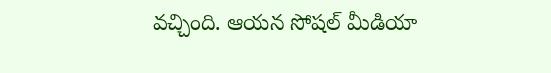వచ్చింది. ఆయన సోషల్ మీడియా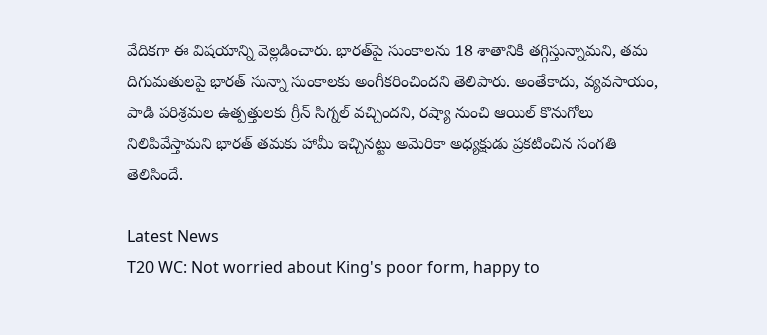వేదికగా ఈ విషయాన్ని వెల్లడించారు. భారత్‌పై సుంకాలను 18 శాతానికి తగ్గిస్తున్నామని, తమ దిగుమతులపై భారత్ సున్నా సుంకాలకు అంగీకరించిందని తెలిపారు. అంతేకాదు, వ్యవసాయం, పాడి పరిశ్రమల ఉత్పత్తులకు గ్రీన్ సిగ్నల్ వచ్చిందని, రష్యా నుంచి ఆయిల్ కొనుగోలు నిలిపివేస్తామని భారత్ తమకు హామీ ఇచ్చినట్టు అమెరికా అధ్యక్షుడు ప్రకటించిన సంగతి తెలిసిందే.

Latest News
T20 WC: Not worried about King's poor form, happy to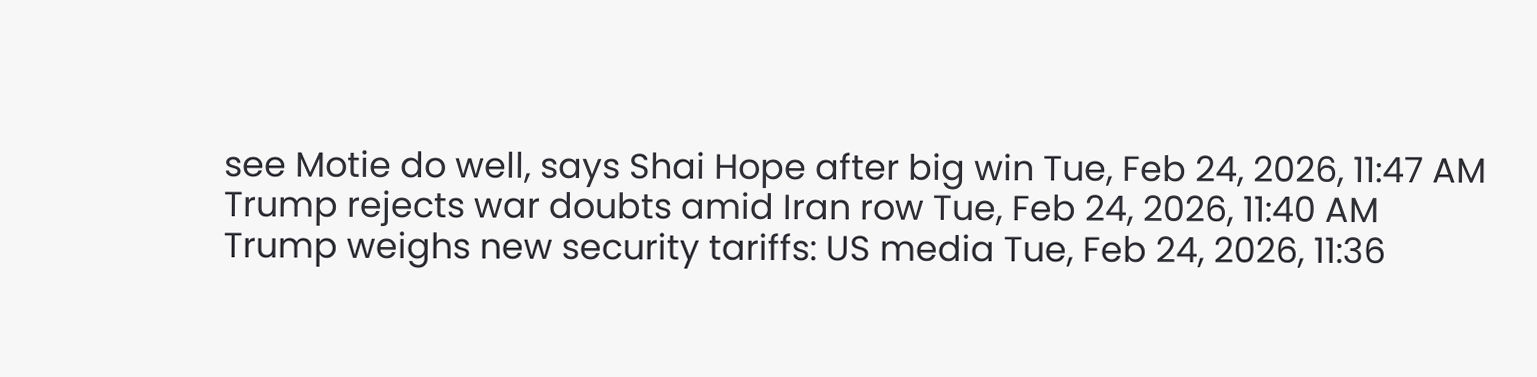see Motie do well, says Shai Hope after big win Tue, Feb 24, 2026, 11:47 AM
Trump rejects war doubts amid Iran row Tue, Feb 24, 2026, 11:40 AM
Trump weighs new security tariffs: US media Tue, Feb 24, 2026, 11:36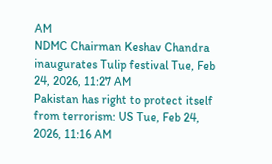AM
NDMC Chairman Keshav Chandra inaugurates Tulip festival Tue, Feb 24, 2026, 11:27 AM
Pakistan has right to protect itself from terrorism: US Tue, Feb 24, 2026, 11:16 AM